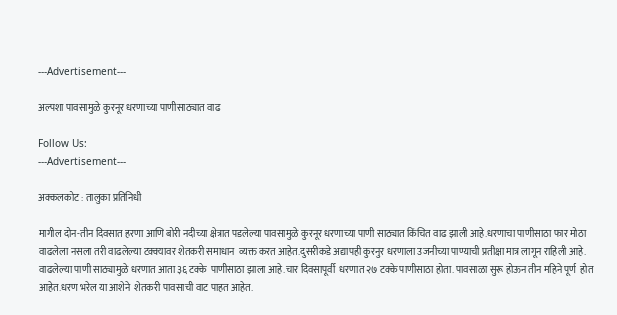---Advertisement---

अल्पशा पावसामुळे कुरनूर धरणाच्या पाणीसाठ्यात वाढ

Follow Us:
---Advertisement---

अक्कलकोट : तालुका प्रतिनिधी

मागील दोन-तीन दिवसात हरणा आणि बोरी नदीच्या क्षेत्रात पडलेल्या पावसामुळे कुरनूर धरणाच्या पाणी साठ्यात किंचित वाढ झाली आहे.धरणाचा पाणीसाठा फार मोठा वाढलेला नसला तरी वाढलेल्या टक्क्यावर शेतकरी समाधान  व्यक्त करत आहेत.दुसरीकडे अद्यापही कुरनुर धरणाला उजनीच्या पाण्याची प्रतीक्षा मात्र लागून राहिली आहे. वाढलेल्या पाणी साठ्यामुळे धरणात आता ३६ टक्के  पाणीसाठा झाला आहे.चार दिवसापूर्वी  धरणात २७ टक्के पाणीसाठा होता. पावसाळा सुरू होऊन तीन महिने पूर्ण  होत आहेत.धरण भरेल या आशेने  शेतकरी पावसाची वाट पाहत आहेत.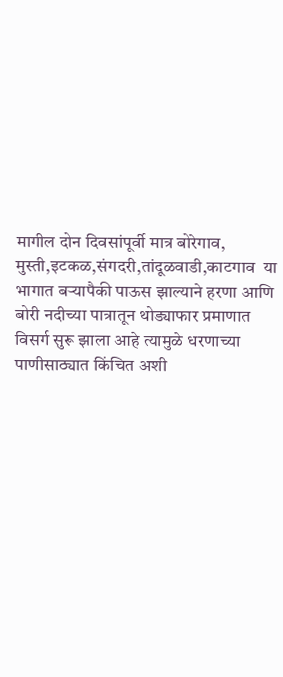मागील दोन दिवसांपूर्वी मात्र बोरेगाव, मुस्ती,इटकळ,संगदरी,तांदूळवाडी,काटगाव  या भागात बऱ्यापैकी पाऊस झाल्याने हरणा आणि बोरी नदीच्या पात्रातून थोड्याफार प्रमाणात विसर्ग सुरू झाला आहे त्यामुळे धरणाच्या पाणीसाठ्यात किंचित अशी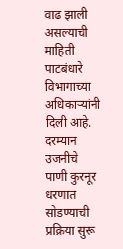वाढ झाली असल्याची माहिती पाटबंधारे विभागाच्या अधिकाऱ्यांनी दिली आहे. दरम्यान उजनीचे पाणी कुरनूर धरणात सोडण्याची प्रक्रिया सुरू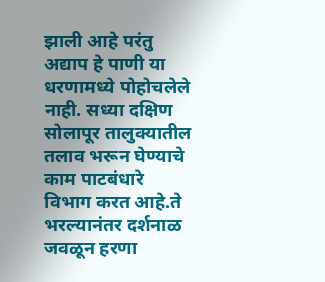झाली आहे परंतु अद्याप हे पाणी या धरणामध्ये पोहोचलेले नाही. सध्या दक्षिण सोलापूर तालुक्यातील तलाव भरून घेण्याचे काम पाटबंधारे विभाग करत आहे.ते भरल्यानंतर दर्शनाळ जवळून हरणा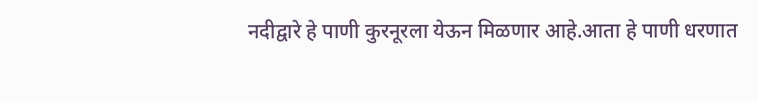नदीद्वारे हे पाणी कुरनूरला येऊन मिळणार आहे.आता हे पाणी धरणात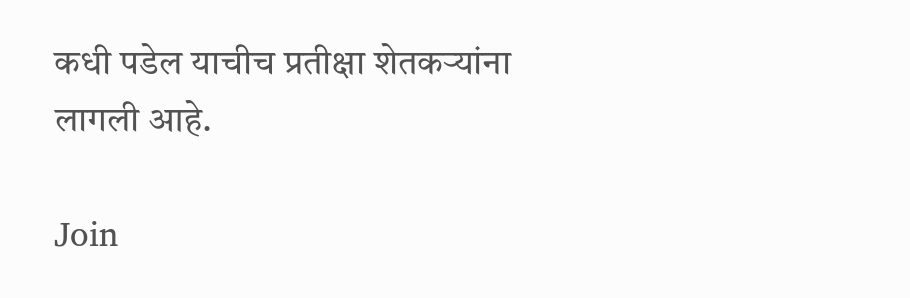कधी पडेल याचीच प्रतीक्षा शेतकऱ्यांना लागली आहे.

Join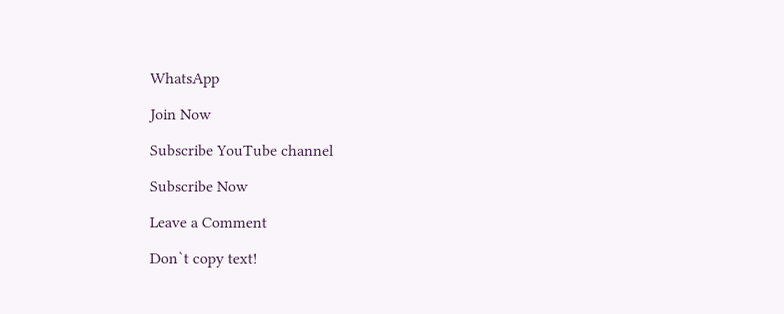WhatsApp

Join Now

Subscribe YouTube channel

Subscribe Now

Leave a Comment

Don`t copy text!